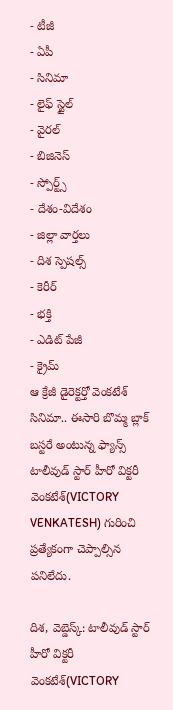- టీజీ
- ఏపీ
- సినిమా
- లైఫ్ స్టైల్
- వైరల్
- బిజినెస్
- స్పోర్ట్స్
- దేశం-విదేశం
- జిల్లా వార్తలు
- దిశ స్పెషల్స్
- కెరీర్
- భక్తి
- ఎడిట్ పేజీ
- క్రైమ్
ఆ క్రేజీ డైరెక్టర్తో వెంకటేశ్ సినిమా.. ఈసారి బొమ్మ బ్లాక్ బస్టరే అంటున్న ఫ్యాన్స్
టాలీవుడ్ స్టార్ హీరో విక్టరీ వెంకటేశ్(VICTORY VENKATESH) గురించి ప్రత్యేకంగా చెప్పాల్సిన పనిలేదు.

దిశ, వెబ్డెస్క్: టాలీవుడ్ స్టార్ హీరో విక్టరీ వెంకటేశ్(VICTORY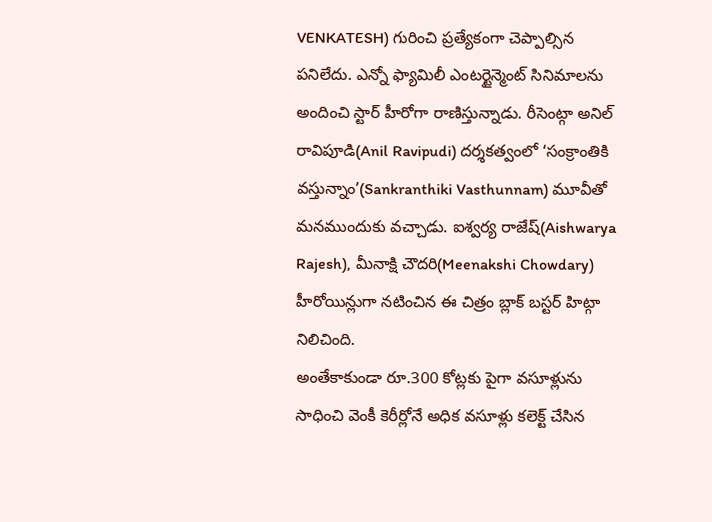VENKATESH) గురించి ప్రత్యేకంగా చెప్పాల్సిన పనిలేదు. ఎన్నో ఫ్యామిలీ ఎంటర్టైన్మెంట్ సినిమాలను అందించి స్టార్ హీరోగా రాణిస్తున్నాడు. రీసెంట్గా అనిల్ రావిపూడి(Anil Ravipudi) దర్శకత్వంలో ‘సంక్రాంతికి వస్తున్నాం’(Sankranthiki Vasthunnam) మూవీతో మనముందుకు వచ్చాడు. ఐశ్వర్య రాజేష్(Aishwarya Rajesh), మీనాక్షి చౌదరి(Meenakshi Chowdary) హీరోయిన్లుగా నటించిన ఈ చిత్రం బ్లాక్ బస్టర్ హిట్గా నిలిచింది.
అంతేకాకుండా రూ.300 కోట్లకు పైగా వసూళ్లును సాధించి వెంకీ కెరీర్లోనే అధిక వసూళ్లు కలెక్ట్ చేసిన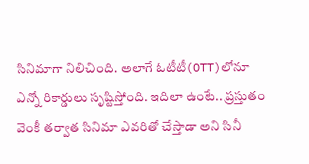సినిమాగా నిలిచింది. అలాగే ఓటీటీ(OTT)లోనూ ఎన్నో రికార్డులు సృష్టిస్తోంది. ఇదిలా ఉంటే.. ప్రస్తుతం వెంకీ తర్వాత సినిమా ఎవరితో చేస్తాడా అని సినీ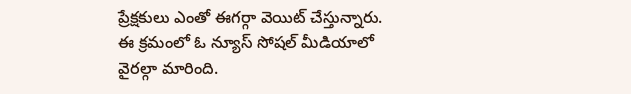ప్రేక్షకులు ఎంతో ఈగర్గా వెయిట్ చేస్తున్నారు. ఈ క్రమంలో ఓ న్యూస్ సోషల్ మీడియాలో వైరల్గా మారింది.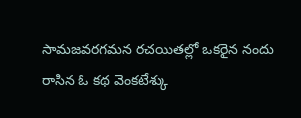సామజవరగమన రచయితల్లో ఒకరైన నందు రాసిన ఓ కథ వెంకటేశ్కు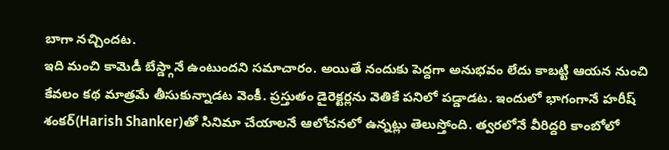బాగా నచ్చిందట.
ఇది మంచి కామెడీ బేస్డ్గానే ఉంటుందని సమాచారం. అయితే నందుకు పెద్దగా అనుభవం లేదు కాబట్టి ఆయన నుంచి కేవలం కథ మాత్రమే తీసుకున్నాడట వెంకీ. ప్రస్తుతం డైరెక్టర్లను వెతికే పనిలో పడ్డాడట. ఇందులో భాగంగానే హరీష్ శంకర్(Harish Shanker)తో సినిమా చేయాలనే ఆలోచనలో ఉన్నట్లు తెలుస్తోంది. త్వరలోనే వీరిద్దరి కాంబోలో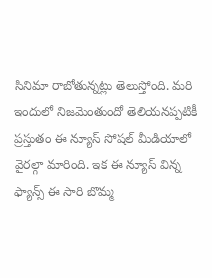సినిమా రాబోతున్నట్లు తెలుస్తోంది. మరి ఇందులో నిజమెంతుందో తెలియనప్పటికీ ప్రస్తుతం ఈ న్యూస్ సోషల్ మీడియాలో వైరల్గా మారింది. ఇక ఈ న్యూస్ విన్న ఫ్యాన్స్ ఈ సారి బొమ్మ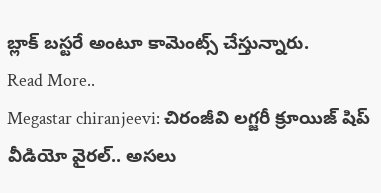బ్లాక్ బస్టరే అంటూ కామెంట్స్ చేస్తున్నారు.
Read More..
Megastar chiranjeevi: చిరంజీవి లగ్జరీ క్రూయిజ్ షిప్ వీడియో వైరల్.. అసలు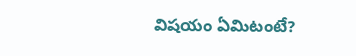విషయం ఏమిటంటే?